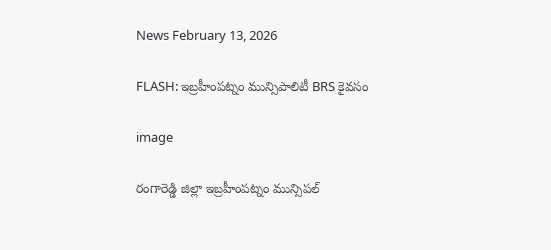News February 13, 2026

FLASH: ఇబ్రహీంపట్నం మున్సిపాలిటీ BRS కైవసం

image

రంగారెడ్డి జిల్లా ఇబ్రహీంపట్నం మున్సిపల్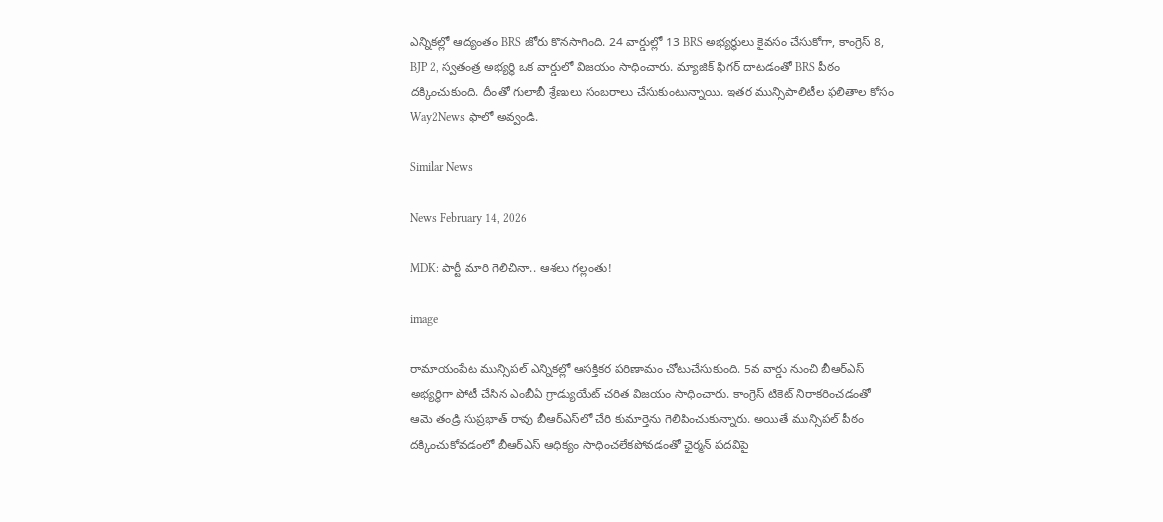ఎన్నికల్లో ఆద్యంతం BRS జోరు కొనసాగింది. 24 వార్డుల్లో 13 BRS అభ్యర్థులు కైవసం చేసుకోగా, కాంగ్రెస్ 8, BJP 2, స్వతంత్ర అభ్యర్థి ఒక వార్డులో విజయం సాధించారు. మ్యాజిక్ ఫిగర్ దాటడంతో BRS పీఠం దక్కించుకుంది. దీంతో గులాబీ శ్రేణులు సంబరాలు చేసుకుంటున్నాయి. ఇతర మున్సిపాలిటీల ఫలితాల కోసం Way2News ఫాలో అవ్వండి.

Similar News

News February 14, 2026

MDK: పార్టీ మారి గెలిచినా.. ఆశలు గల్లంతు!

image

రామాయంపేట మున్సిపల్ ఎన్నికల్లో ఆసక్తికర పరిణామం చోటుచేసుకుంది. 5వ వార్డు నుంచి బీఆర్‌ఎస్ అభ్యర్థిగా పోటీ చేసిన ఎంబీఏ గ్రాడ్యుయేట్ చరిత విజయం సాధించారు. కాంగ్రెస్ టికెట్ నిరాకరించడంతో ఆమె తండ్రి సుప్రభాత్ రావు బీఆర్‌ఎస్‌లో చేరి కుమార్తెను గెలిపించుకున్నారు. అయితే మున్సిపల్ పీఠం దక్కించుకోవడంలో బీఆర్‌ఎస్ ఆధిక్యం సాధించలేకపోవడంతో ఛైర్మన్ పదవిపై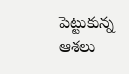పెట్టుకున్న ఆశలు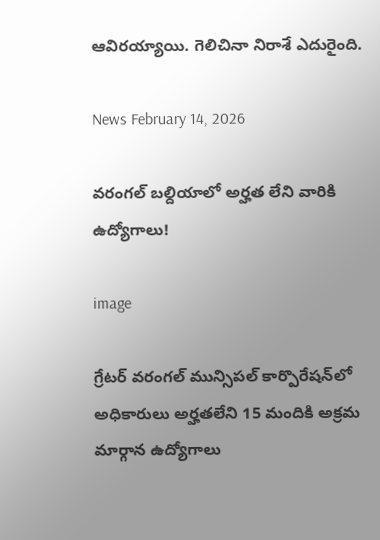ఆవిరయ్యాయి. గెలిచినా నిరాశే ఎదురైంది.

News February 14, 2026

వరంగల్ బల్దియాలో అర్హత లేని వారికి ఉద్యోగాలు!

image

గ్రేటర్ వరంగల్ మున్సిపల్ కార్పొరేషన్‌లో అధికారులు అర్హతలేని 15 మందికి అక్రమ మార్గాన ఉద్యోగాలు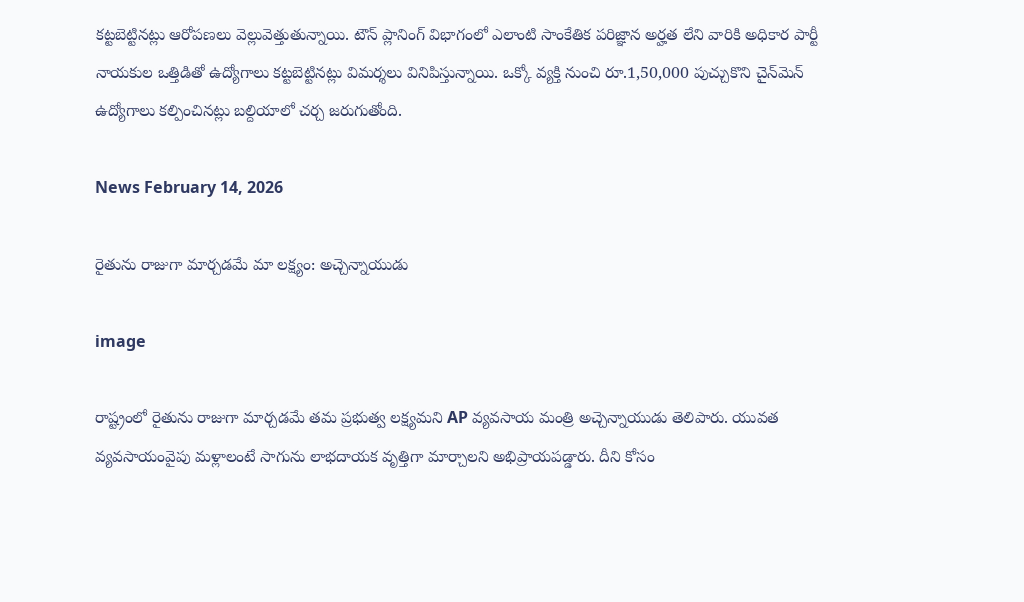కట్టబెట్టినట్లు ఆరోపణలు వెల్లువెత్తుతున్నాయి. టౌన్ ప్లానింగ్ విభాగంలో ఎలాంటి సాంకేతిక పరిజ్ఞాన అర్హత లేని వారికి అధికార పార్టీ నాయకుల ఒత్తిడితో ఉద్యోగాలు కట్టబెట్టినట్లు విమర్శలు వినిపిస్తున్నాయి. ఒక్కో వ్యక్తి నుంచి రూ.1,50,000 పుచ్చుకొని చైన్‌మెన్ ఉద్యోగాలు కల్పించినట్లు బల్దియాలో చర్చ జరుగుతోంది.

News February 14, 2026

రైతును రాజుగా మార్చడమే మా లక్ష్యం: అచ్చెన్నాయుడు

image

రాష్ట్రంలో రైతును రాజుగా మార్చడమే తమ ప్రభుత్వ లక్ష్యమని AP వ్యవసాయ మంత్రి అచ్చెన్నాయుడు తెలిపారు. యువత వ్యవసాయంవైపు మళ్లాలంటే సాగును లాభదాయక వృత్తిగా మార్చాలని అభిప్రాయపడ్డారు. దీని కోసం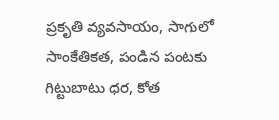ప్రకృతి వ్యవసాయం, సాగులో సాంకేతికత, పండిన పంటకు గిట్టుబాటు ధర, కోత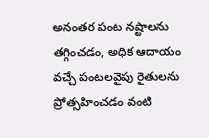అనంతర పంట నష్టాలను తగ్గించడం, అధిక ఆదాయం వచ్చే పంటలవైపు రైతులను ప్రోత్సహించడం వంటి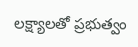లక్ష్యాలతో ప్రభుత్వం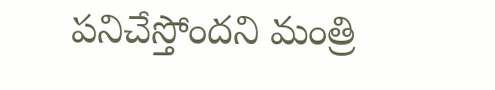పనిచేస్తోందని మంత్రి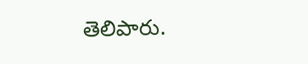తెలిపారు.